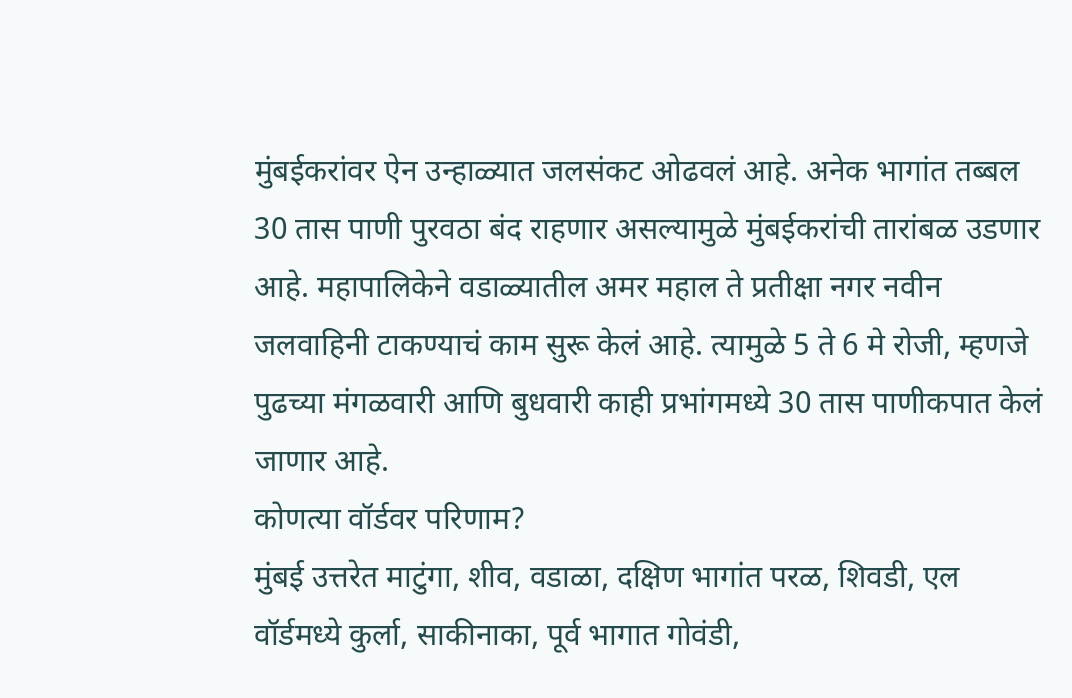मुंबईकरांवर ऐन उन्हाळ्यात जलसंकट ओढवलं आहे. अनेक भागांत तब्बल 30 तास पाणी पुरवठा बंद राहणार असल्यामुळे मुंबईकरांची तारांबळ उडणार आहे. महापालिकेने वडाळ्यातील अमर महाल ते प्रतीक्षा नगर नवीन जलवाहिनी टाकण्याचं काम सुरू केलं आहे. त्यामुळे 5 ते 6 मे रोजी, म्हणजे पुढच्या मंगळवारी आणि बुधवारी काही प्रभांगमध्ये 30 तास पाणीकपात केलं जाणार आहे.
कोणत्या वॉर्डवर परिणाम?
मुंबई उत्तरेत माटुंगा, शीव, वडाळा, दक्षिण भागांत परळ, शिवडी, एल वॉर्डमध्ये कुर्ला, साकीनाका, पूर्व भागात गोवंडी,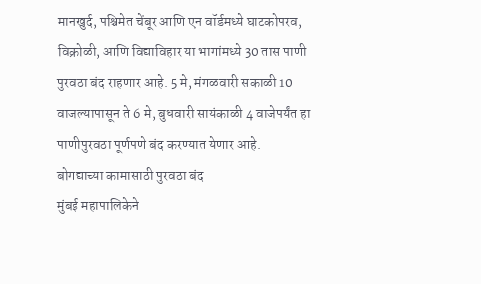मानखुर्द, पश्चिमेत चेंबूर आणि एन वॉर्डमध्ये घाटकोपरव, विक्रोळी, आणि विद्याविहार या भागांमध्ये 30 तास पाणी पुरवठा बंद राहणार आहे. 5 मे, मंगळवारी सकाळी 10 वाजल्यापासून ते 6 मे, बुधवारी सायंकाळी 4 वाजेपर्यंत हा पाणीपुरवठा पूर्णपणे बंद करण्यात येणार आहे.
बोगद्याच्या कामासाठी पुरवठा बंद
मुंबई महापालिकेने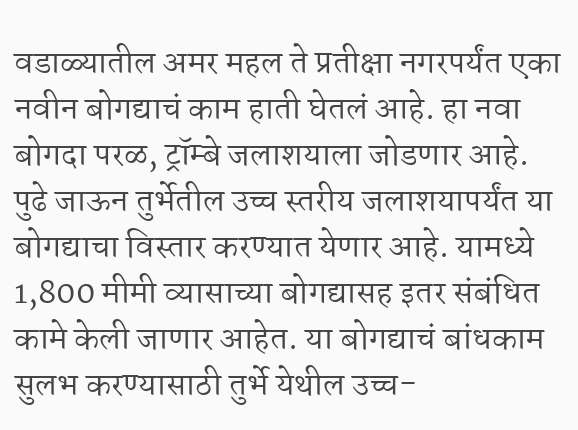वडाळ्यातील अमर महल ते प्रतीक्षा नगरपर्यंत एका नवीन बोगद्याचं काम हाती घेतलं आहे. हा नवा बोगदा परळ, ट्रॉम्बे जलाशयाला जोडणार आहे. पुढे जाऊन तुर्भेतील उच्च स्तरीय जलाशयापर्यंत या बोगद्याचा विस्तार करण्यात येणार आहे. यामध्ये 1,800 मीमी व्यासाच्या बोगद्यासह इतर संबंधित कामे केली जाणार आहेत. या बोगद्याचं बांधकाम सुलभ करण्यासाठी तुर्भे येथील उच्च-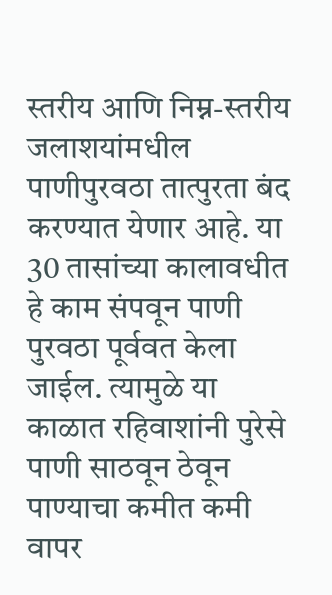स्तरीय आणि निम्न-स्तरीय जलाशयांमधील पाणीपुरवठा तात्पुरता बंद करण्यात येणार आहे. या 30 तासांच्या कालावधीत हे काम संपवून पाणी पुरवठा पूर्ववत केला जाईल. त्यामुळे या काळात रहिवाशांनी पुरेसे पाणी साठवून ठेवून पाण्याचा कमीत कमी वापर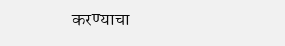करण्याचा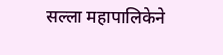सल्ला महापालिकेने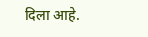दिला आहे.